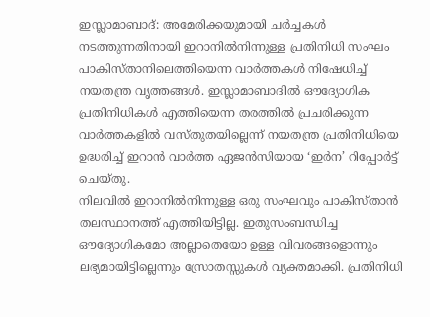ഇസ്ലാമാബാദ്: അമേരിക്കയുമായി ചർച്ചകൾ നടത്തുന്നതിനായി ഇറാനിൽനിന്നുള്ള പ്രതിനിധി സംഘം പാകിസ്താനിലെത്തിയെന്ന വാർത്തകൾ നിഷേധിച്ച് നയതന്ത്ര വൃത്തങ്ങൾ. ഇസ്ലാമാബാദിൽ ഔദ്യോഗിക പ്രതിനിധികൾ എത്തിയെന്ന തരത്തിൽ പ്രചരിക്കുന്ന വാർത്തകളിൽ വസ്തുതയില്ലെന്ന് നയതന്ത്ര പ്രതിനിധിയെ ഉദ്ധരിച്ച് ഇറാൻ വാർത്ത ഏജൻസിയായ ‘ഇർന’ റിപ്പോർട്ട് ചെയ്തു.
നിലവിൽ ഇറാനിൽനിന്നുള്ള ഒരു സംഘവും പാകിസ്താൻ തലസ്ഥാനത്ത് എത്തിയിട്ടില്ല. ഇതുസംബന്ധിച്ച ഔദ്യോഗികമോ അല്ലാതെയോ ഉള്ള വിവരങ്ങളൊന്നും ലഭ്യമായിട്ടില്ലെന്നും സ്രോതസ്സുകൾ വ്യക്തമാക്കി. പ്രതിനിധി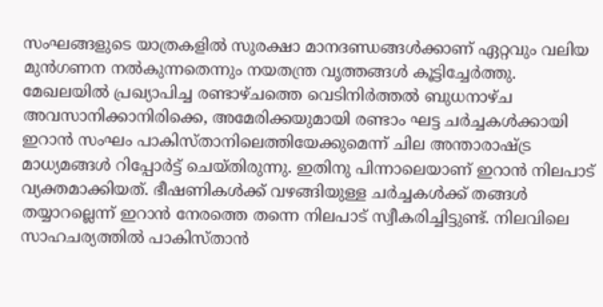സംഘങ്ങളുടെ യാത്രകളിൽ സുരക്ഷാ മാനദണ്ഡങ്ങൾക്കാണ് ഏറ്റവും വലിയ മുൻഗണന നൽകുന്നതെന്നും നയതന്ത്ര വൃത്തങ്ങൾ കൂട്ടിച്ചേർത്തു.
മേഖലയിൽ പ്രഖ്യാപിച്ച രണ്ടാഴ്ചത്തെ വെടിനിർത്തൽ ബുധനാഴ്ച അവസാനിക്കാനിരിക്കെ, അമേരിക്കയുമായി രണ്ടാം ഘട്ട ചർച്ചകൾക്കായി ഇറാൻ സംഘം പാകിസ്താനിലെത്തിയേക്കുമെന്ന് ചില അന്താരാഷ്ട്ര മാധ്യമങ്ങൾ റിപ്പോർട്ട് ചെയ്തിരുന്നു. ഇതിനു പിന്നാലെയാണ് ഇറാൻ നിലപാട് വ്യക്തമാക്കിയത്. ഭീഷണികൾക്ക് വഴങ്ങിയുള്ള ചർച്ചകൾക്ക് തങ്ങൾ തയ്യാറല്ലെന്ന് ഇറാൻ നേരത്തെ തന്നെ നിലപാട് സ്വീകരിച്ചിട്ടുണ്ട്. നിലവിലെ സാഹചര്യത്തിൽ പാകിസ്താൻ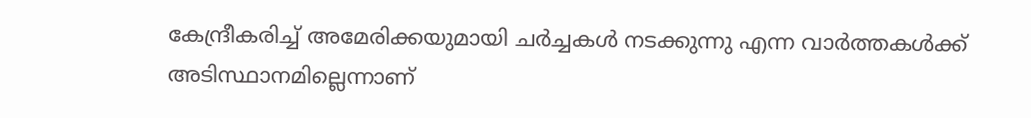കേന്ദ്രീകരിച്ച് അമേരിക്കയുമായി ചർച്ചകൾ നടക്കുന്നു എന്ന വാർത്തകൾക്ക് അടിസ്ഥാനമില്ലെന്നാണ്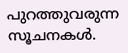പുറത്തുവരുന്ന സൂചനകൾ.